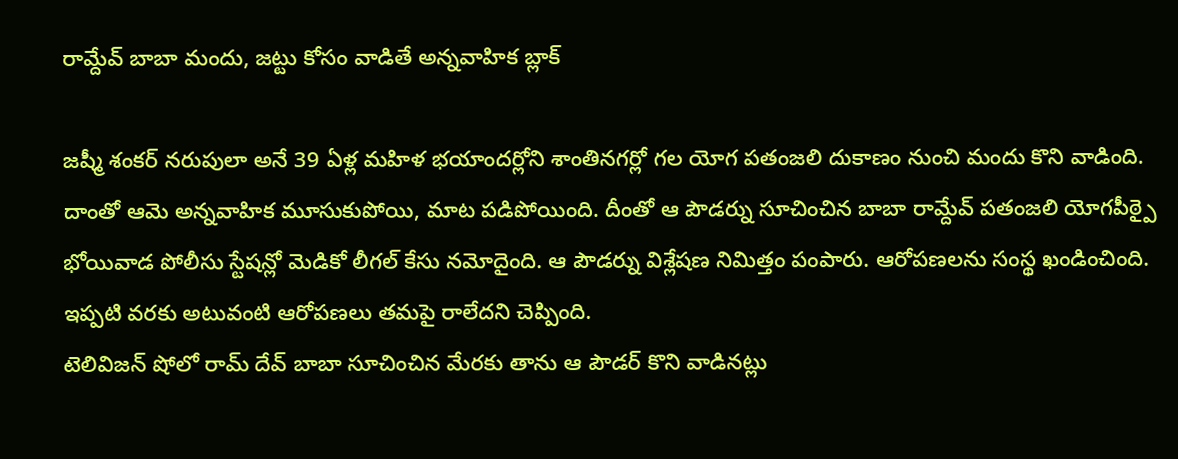రామ్దేవ్ బాబా మందు, జట్టు కోసం వాడితే అన్నవాహిక బ్లాక్

జష్మీ శంకర్ నరుపులా అనే 39 ఏళ్ల మహిళ భయాందర్లోని శాంతినగర్లో గల యోగ పతంజలి దుకాణం నుంచి మందు కొని వాడింది. దాంతో ఆమె అన్నవాహిక మూసుకుపోయి, మాట పడిపోయింది. దీంతో ఆ పౌడర్ను సూచించిన బాబా రామ్దేవ్ పతంజలి యోగపీఠ్పై భోయివాడ పోలీసు స్టేషన్లో మెడికో లీగల్ కేసు నమోదైంది. ఆ పౌడర్ను విశ్లేషణ నిమిత్తం పంపారు. ఆరోపణలను సంస్థ ఖండించింది. ఇప్పటి వరకు అటువంటి ఆరోపణలు తమపై రాలేదని చెప్పింది.
టెలివిజన్ షోలో రామ్ దేవ్ బాబా సూచించిన మేరకు తాను ఆ పౌడర్ కొని వాడినట్లు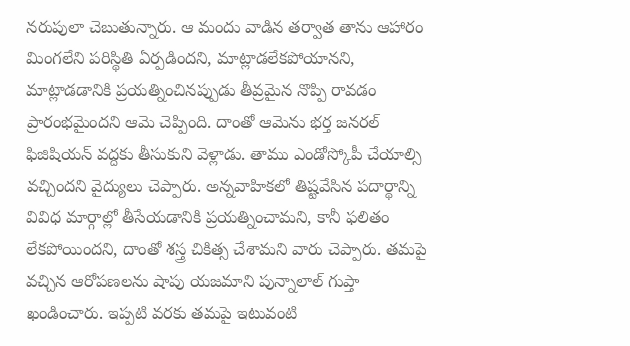నరుపులా చెబుతున్నారు. ఆ మందు వాడిన తర్వాత తాను ఆహారం మింగలేని పరిస్థితి ఏర్పడిందని, మాట్లాడలేకపోయానని, మాట్లాడడానికి ప్రయత్నించినప్పుడు తీవ్రమైన నొప్పి రావడం ప్రారంభమైందని ఆమె చెప్పింది. దాంతో ఆమెను భర్త జనరల్ ఫిజిషియన్ వద్దకు తీసుకుని వెళ్లాడు. తాము ఎండోస్కోపీ చేయాల్సి వచ్చిందని వైద్యులు చెప్పారు. అన్నవాహికలో తిష్టవేసిన పదార్థాన్ని వివిధ మార్గాల్లో తీసేయడానికి ప్రయత్నించామని, కానీ ఫలితం లేకపోయిందని, దాంతో శస్త్ర చికిత్స చేశామని వారు చెప్పారు. తమపై వచ్చిన ఆరోపణలను షాపు యజమాని పున్నాలాల్ గుప్తా ఖండించారు. ఇప్పటి వరకు తమపై ఇటువంటి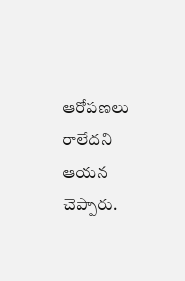ఆరోపణలు రాలేదని ఆయన చెప్పారు.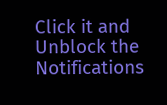Click it and Unblock the Notifications